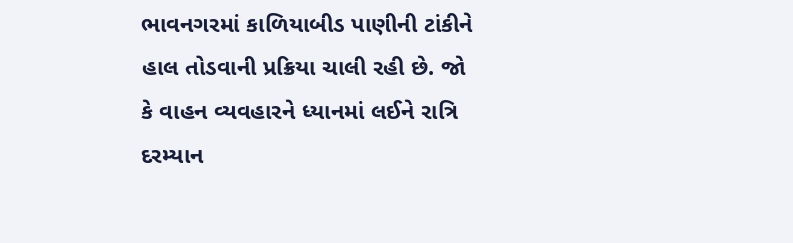ભાવનગરમાં કાળિયાબીડ પાણીની ટાંકીને હાલ તોડવાની પ્રક્રિયા ચાલી રહી છે. જો કે વાહન વ્યવહારને ધ્યાનમાં લઈને રાત્રિ દરમ્યાન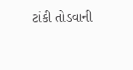ટાંકી તોડવાની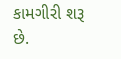કામગીરી શરૂ છે.